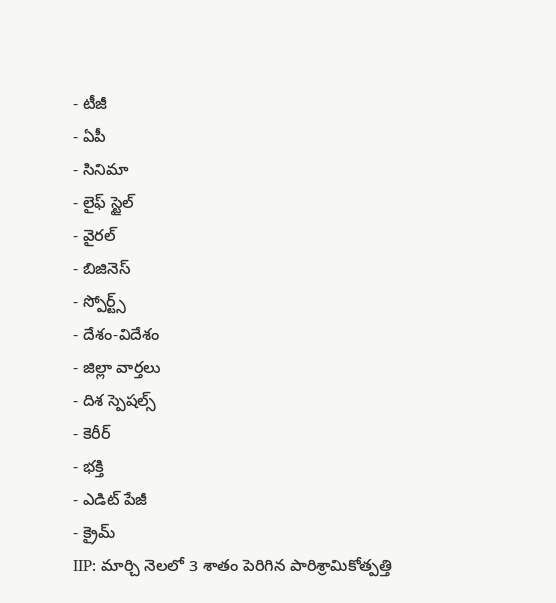- టీజీ
- ఏపీ
- సినిమా
- లైఫ్ స్టైల్
- వైరల్
- బిజినెస్
- స్పోర్ట్స్
- దేశం-విదేశం
- జిల్లా వార్తలు
- దిశ స్పెషల్స్
- కెరీర్
- భక్తి
- ఎడిట్ పేజీ
- క్రైమ్
IIP: మార్చి నెలలో 3 శాతం పెరిగిన పారిశ్రామికోత్పత్తి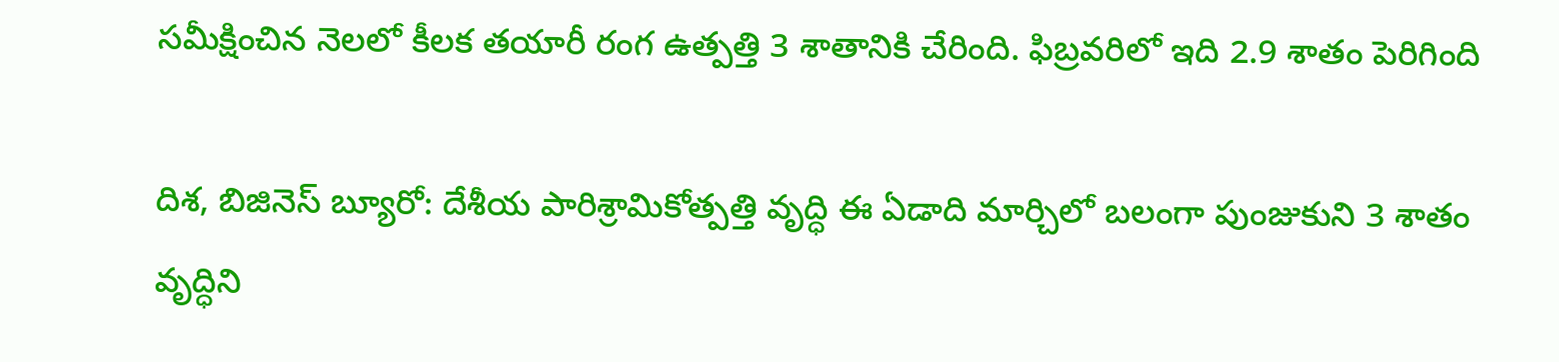సమీక్షించిన నెలలో కీలక తయారీ రంగ ఉత్పత్తి 3 శాతానికి చేరింది. ఫిబ్రవరిలో ఇది 2.9 శాతం పెరిగింది

దిశ, బిజినెస్ బ్యూరో: దేశీయ పారిశ్రామికోత్పత్తి వృద్ధి ఈ ఏడాది మార్చిలో బలంగా పుంజుకుని 3 శాతం వృద్ధిని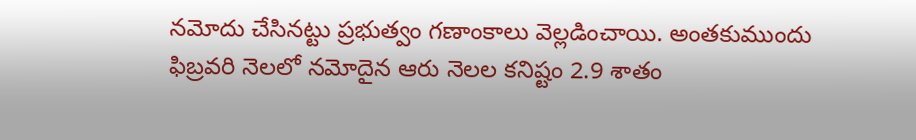నమోదు చేసినట్టు ప్రభుత్వం గణాంకాలు వెల్లడించాయి. అంతకుముందు ఫిబ్రవరి నెలలో నమోదైన ఆరు నెలల కనిష్టం 2.9 శాతం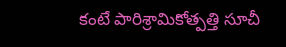కంటే పారిశ్రామికోత్పత్తి సూచీ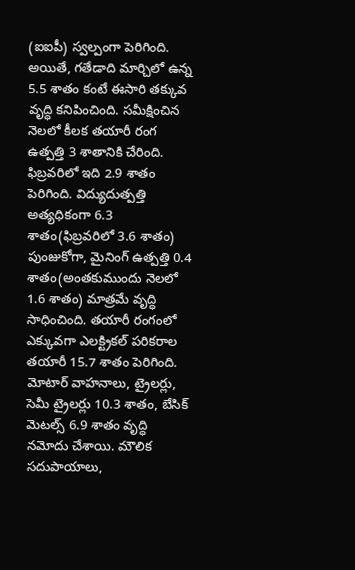(ఐఐపీ) స్వల్పంగా పెరిగింది. అయితే, గతేడాది మార్చిలో ఉన్న 5.5 శాతం కంటే ఈసారి తక్కువ వృద్ధి కనిపించింది. సమీక్షించిన నెలలో కీలక తయారీ రంగ ఉత్పత్తి 3 శాతానికి చేరింది. ఫిబ్రవరిలో ఇది 2.9 శాతం పెరిగింది. విద్యుదుత్పత్తి అత్యధికంగా 6.3 శాతం(ఫిబ్రవరిలో 3.6 శాతం) పుంజుకోగా, మైనింగ్ ఉత్పత్తి 0.4 శాతం(అంతకుముందు నెలలో 1.6 శాతం) మాత్రమే వృద్ధి సాధించింది. తయారీ రంగంలో ఎక్కువగా ఎలక్ట్రికల్ పరికరాల తయారీ 15.7 శాతం పెరిగింది. మోటార్ వాహనాలు, ట్రైలర్లు, సెమీ ట్రైలర్లు 10.3 శాతం, బేసిక్ మెటల్స్ 6.9 శాతం వృద్ధి నమోదు చేశాయి. మౌలిక సదుపాయాలు,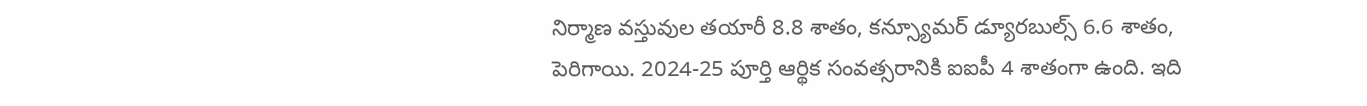నిర్మాణ వస్తువుల తయారీ 8.8 శాతం, కన్స్యూమర్ డ్యూరబుల్స్ 6.6 శాతం, పెరిగాయి. 2024-25 పూర్తి ఆర్థిక సంవత్సరానికి ఐఐపీ 4 శాతంగా ఉంది. ఇది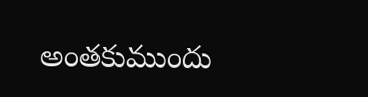అంతకుముందు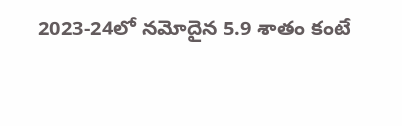2023-24లో నమోదైన 5.9 శాతం కంటే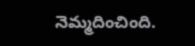నెమ్మదించింది.